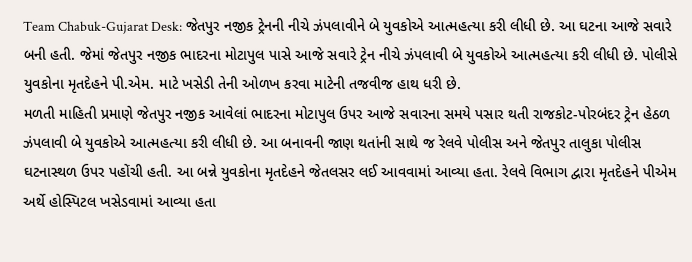Team Chabuk-Gujarat Desk: જેતપુર નજીક ટ્રેનની નીચે ઝંપલાવીને બે યુવકોએ આત્મહત્યા કરી લીધી છે. આ ઘટના આજે સવારે બની હતી. જેમાં જેતપુર નજીક ભાદરના મોટાપુલ પાસે આજે સવારે ટ્રેન નીચે ઝંપલાવી બે યુવકોએ આત્મહત્યા કરી લીધી છે. પોલીસે યુવકોના મૃતદેહને પી.એમ. માટે ખસેડી તેની ઓળખ કરવા માટેની તજવીજ હાથ ધરી છે.
મળતી માહિતી પ્રમાણે જેતપુર નજીક આવેલાં ભાદરના મોટાપુલ ઉપર આજે સવારના સમયે પસાર થતી રાજકોટ-પોરબંદર ટ્રેન હેઠળ ઝંપલાવી બે યુવકોએ આત્મહત્યા કરી લીધી છે. આ બનાવની જાણ થતાંની સાથે જ રેલવે પોલીસ અને જેતપુર તાલુકા પોલીસ ઘટનાસ્થળ ઉપર પહોંચી હતી. આ બન્ને યુવકોના મૃતદેહને જેતલસર લઈ આવવામાં આવ્યા હતા. રેલવે વિભાગ દ્વારા મૃતદેહને પીએમ અર્થે હોસ્પિટલ ખસેડવામાં આવ્યા હતા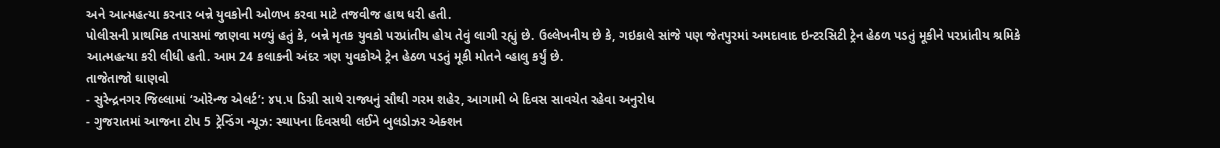અને આત્મહત્યા કરનાર બન્ને યુવકોની ઓળખ કરવા માટે તજવીજ હાથ ધરી હતી.
પોલીસની પ્રાથમિક તપાસમાં જાણવા મળ્યું હતું કે, બન્ને મૃતક યુવકો પરપ્રાંતીય હોય તેવું લાગી રહ્યું છે. ઉલ્લેખનીય છે કે, ગઇકાલે સાંજે પણ જેતપુરમાં અમદાવાદ ઇન્ટરસિટી ટ્રેન હેઠળ પડતું મૂકીને પરપ્રાંતીય શ્રમિકે આત્મહત્યા કરી લીધી હતી. આમ 24 કલાકની અંદર ત્રણ યુવકોએ ટ્રેન હેઠળ પડતું મૂકી મોતને વ્હાલુ કર્યું છે.
તાજેતાજો ઘાણવો
- સુરેન્દ્રનગર જિલ્લામાં ‘ઓરેન્જ એલર્ટ’: ૪૫.૫ ડિગ્રી સાથે રાજ્યનું સૌથી ગરમ શહેર, આગામી બે દિવસ સાવચેત રહેવા અનુરોધ
- ગુજરાતમાં આજના ટોપ 5 ટ્રેન્ડિંગ ન્યૂઝ: સ્થાપના દિવસથી લઈને બુલડોઝર એક્શન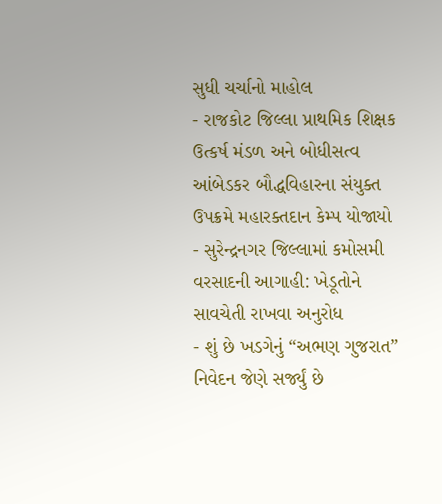સુધી ચર્ચાનો માહોલ
- રાજકોટ જિલ્લા પ્રાથમિક શિક્ષક ઉત્કર્ષ મંડળ અને બોધીસત્વ આંબેડકર બૌદ્ધવિહારના સંયુક્ત ઉપક્રમે મહારક્તદાન કેમ્પ યોજાયો
- સુરેન્દ્રનગર જિલ્લામાં કમોસમી વરસાદની આગાહી: ખેડૂતોને સાવચેતી રાખવા અનુરોધ
- શું છે ખડગેનું “અભણ ગુજરાત” નિવેદન જેણે સર્જ્યું છે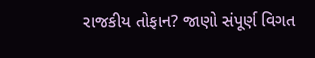રાજકીય તોફાન? જાણો સંપૂર્ણ વિગત